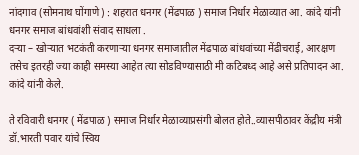नांदगाव (सोमनाथ घोंगाणे) : शहरात धनगर (मेंढपाळ ) समाज निर्धार मेळाव्यात आ. कांदे यांनी धनगर समाज बांधवांशी संवाद साधला .
दऱ्या – खोऱ्यात भटकंती करणाऱ्या धनगर समाजातील मेंढपाळ बांधवांच्या मेंढीचराई, आरक्षण तसेच इतरही ज्या काही समस्या आहेत त्या सोडविण्यासाठी मी कटिबध्द आहे असे प्रतिपादन आ. कांदे यांनी केले.

ते रविवारी धनगर ( मेंढपाळ ) समाज निर्धार मेळाव्याप्रसंगी बोलत होते..व्यासपीठावर केंद्रीय मंत्री डॉ.भारती पवार यांचे स्विय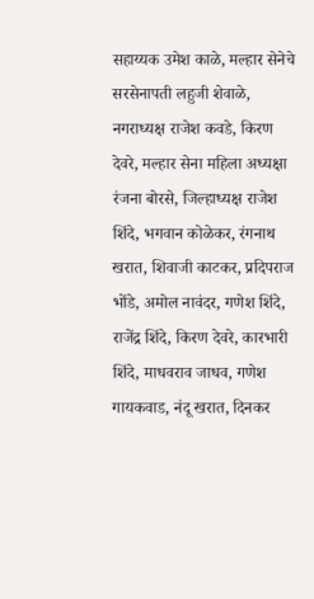सहाय्यक उमेश काळे, मल्हार सेनेचे सरसेनापती लहुजी शेवाळे, नगराध्यक्ष राजेश कवडे, किरण देवरे, मल्हार सेना महिला अध्यक्षा रंजना बोरसे, जिल्हाध्यक्ष राजेश शिंदे, भगवान कोळेकर, रंगनाथ खरात, शिवाजी काटकर, प्रदिपराज भोंडे, अमोल नावंदर, गणेश शिंदे, राजेंद्र शिंदे, किरण देवरे, कारभारी शिंदे, माधवराव जाधव, गणेश गायकवाड, नंदू खरात, दिनकर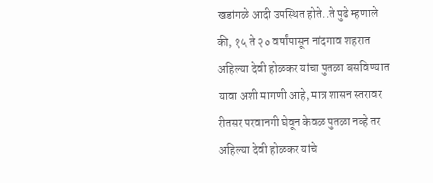खडांगळे आदी उपस्थित होते..ते पुढे म्हणाले की, १५ ते २० वर्षांपासून नांदगाव शहरात अहिल्या देवी होळकर यांचा पुतळा बसविण्यात यावा अशी मागणी आहे, मात्र शासन स्तरावर रीतसर परवानगी घेवून केवळ पुतळा नव्हे तर अहिल्या देवी होळकर यांचे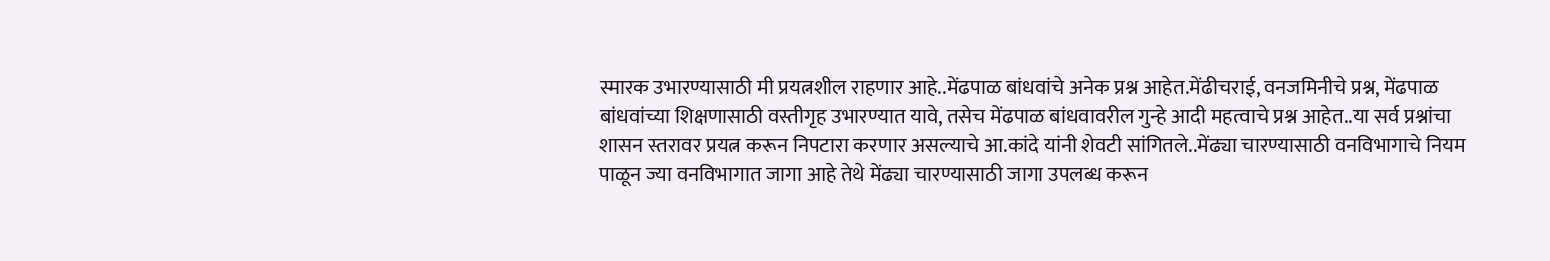स्मारक उभारण्यासाठी मी प्रयत्नशील राहणार आहे..मेंढपाळ बांधवांचे अनेक प्रश्न आहेत.मेंढीचराई, वनजमिनीचे प्रश्न, मेंढपाळ बांधवांच्या शिक्षणासाठी वस्तीगृह उभारण्यात यावे, तसेच मेंढपाळ बांधवावरील गुन्हे आदी महत्वाचे प्रश्न आहेत..या सर्व प्रश्नांचा शासन स्तरावर प्रयत्न करून निपटारा करणार असल्याचे आ.कांदे यांनी शेवटी सांगितले..मेंढ्या चारण्यासाठी वनविभागाचे नियम पाळून ज्या वनविभागात जागा आहे तेथे मेंढ्या चारण्यासाठी जागा उपलब्ध करून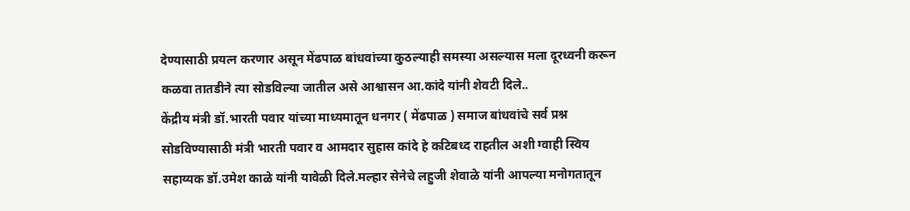देण्यासाठी प्रयत्न करणार असून मेंढपाळ बांधवांच्या कुठल्याही समस्या असल्यास मला दूरध्वनी करून कळवा तातडीने त्या सोडविल्या जातील असे आश्वासन आ.कांदे यांनी शेवटी दिले..
केंद्रीय मंत्री डॉ.भारती पवार यांच्या माध्यमातून धनगर ( मेंढपाळ ) समाज बांधवांचे सर्व प्रश्न सोडविण्यासाठी मंत्री भारती पवार व आमदार सुहास कांदे हे कटिबध्द राहतील अशी ग्वाही स्विय सहाय्यक डॉ.उमेश काळे यांनी यावेळी दिले.मल्हार सेनेचे लहुजी शेवाळे यांनी आपल्या मनोगतातून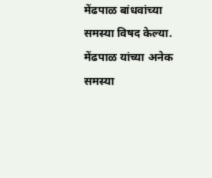मेंढपाळ बांधवांच्या समस्या विषद केल्या. मेंढपाळ यांच्या अनेक समस्या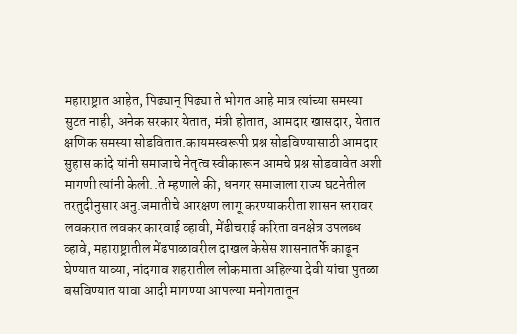महाराष्ट्रात आहेत, पिढ्यान् पिढ्या ते भोगत आहे मात्र त्यांच्या समस्या सुटत नाही, अनेक सरकार येतात, मंत्री होतात, आमदार खासदार, येतात क्षणिक समस्या सोडवितात.कायमस्वरूपी प्रश्न सोडविण्यासाठी आमदार सुहास कांदे यांनी समाजाचे नेतृत्व स्वीकारून आमचे प्रश्न सोडवावेत अशी मागणी त्यांनी केली..ते म्हणाले की, धनगर समाजाला राज्य घटनेतील तरतुदीनुसार अनु.जमातीचे आरक्षण लागू करण्याकरीता शासन स्तरावर लवकरात लवकर कारवाई व्हावी, मेंढीचराई करिता वनक्षेत्र उपलब्ध व्हावे, महाराष्ट्रातील मेंढपाळावरील दाखल केसेस शासनातर्फे काढून घेण्यात याव्या, नांदगाव शहरातील लोकमाता अहिल्या देवी यांचा पुतळा बसविण्यात यावा आदी मागण्या आपल्या मनोगतातून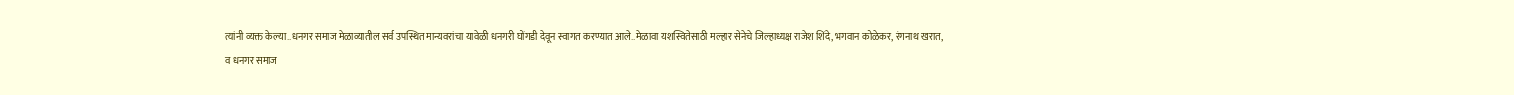त्यांनी व्यक्त केल्या..धनगर समाज मेळाव्यातील सर्व उपस्थित मान्यवरांचा यावेळी धनगरी घोंगडी देवून स्वागत करण्यात आले..मेळावा यशस्वितेसाठी मल्हार सेनेचे जिल्हाध्यक्ष राजेश शिंदे, भगवान कोळेकर, रंगनाथ खरात,
व धनगर समाज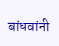बांधवांनी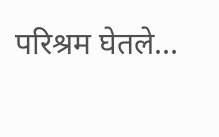परिश्रम घेतले…